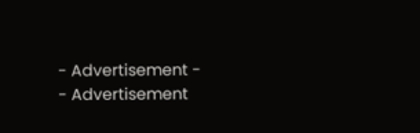- Advertisement -
- Advertisement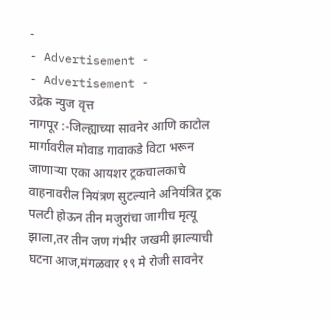-
- Advertisement -
- Advertisement -
उद्रेक न्युज वृत्त
नागपूर :-जिल्ह्याच्या सावनेर आणि काटोल मार्गावरील मोवाड गावाकडे विटा भरून जाणाऱ्या एका आयशर ट्रकचालकाचे वाहनावरील नियंत्रण सुटल्याने अनियंत्रित ट्रक पलटी होऊन तीन मजुरांचा जागीच मृत्यू झाला,तर तीन जण गंभीर जखमी झाल्याची घटना आज,मंगळवार १९ मे रोजी सावनेर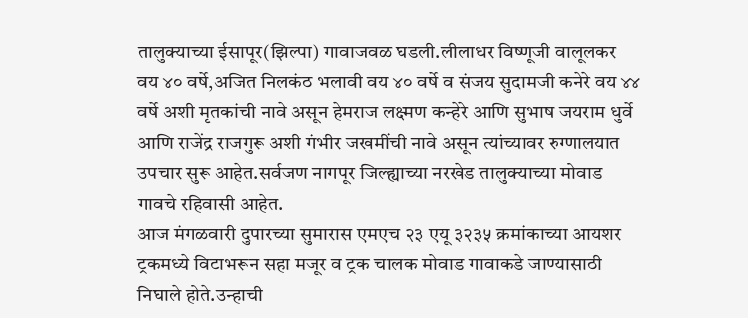तालुक्याच्या ईसापूर(झिल्पा) गावाजवळ घडली.लीलाधर विष्णूजी वालूलकर वय ४० वर्षे,अजित निलकंठ भलावी वय ४० वर्षे व संजय सुदामजी कनेरे वय ४४ वर्षे अशी मृतकांची नावे असून हेमराज लक्ष्मण कन्हेरे आणि सुभाष जयराम धुर्वे आणि राजेंद्र राजगुरू अशी गंभीर जखमींची नावे असून त्यांच्यावर रुग्णालयात उपचार सुरू आहेत.सर्वजण नागपूर जिल्ह्याच्या नरखेड तालुक्याच्या मोवाड गावचे रहिवासी आहेत.
आज मंगळवारी दुपारच्या सुमारास एमएच २३ एयू ३२३५ क्रमांकाच्या आयशर ट्रकमध्ये विटाभरून सहा मजूर व ट्रक चालक मोवाड गावाकडे जाण्यासाठी निघाले होते.उन्हाची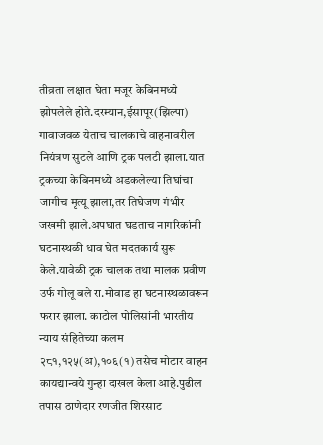तीव्रता लक्षात घेता मजूर केबिनमध्ये झोपलेले होते.दरम्यान,ईसापूर(झिल्पा) गावाजवळ येताच चालकाचे वाहनावरील नियंत्रण सुटले आणि ट्रक पलटी झाला.यात ट्रकच्या केबिनमध्ये अडकलेल्या तिघांचा जागीच मृत्यू झाला,तर तिघेजण गंभीर जखमी झाले.अपघात घडताच नागरिकांनी घटनास्थळी धाव घेत मदतकार्य सुरू केले.यावेळी ट्रक चालक तथा मालक प्रवीण उर्फ गोलू बले रा.मोवाड हा घटनास्थळावरून फरार झाला. काटोल पोलिसांनी भारतीय न्याय संहितेच्या कलम २८१,१२५(अ),१०६(१) तसेच मोटार वाहन कायद्यान्वये गुन्हा दाखल केला आहे.पुढील तपास ठाणेदार रणजीत शिरसाट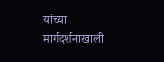यांच्या मार्गदर्शनाखाली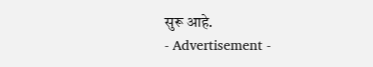सुरू आहे.
- Advertisement -